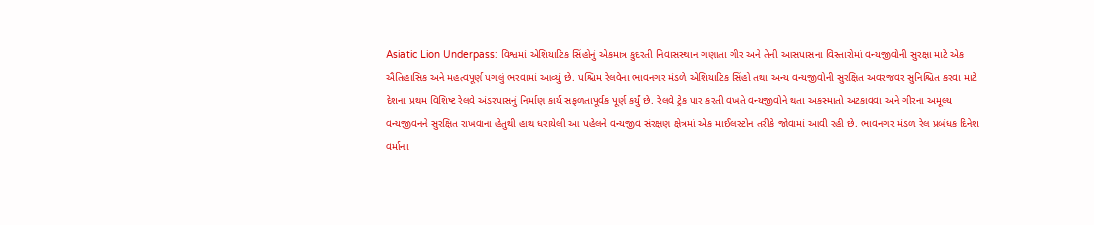Asiatic Lion Underpass: વિશ્વમાં એશિયાટિક સિંહોનું એકમાત્ર કુદરતી નિવાસસ્થાન ગણાતા ગીર અને તેની આસપાસના વિસ્તારોમાં વન્યજીવોની સુરક્ષા માટે એક ઐતિહાસિક અને મહત્વપૂર્ણ પગલું ભરવામાં આવ્યું છે. પશ્ચિમ રેલવેના ભાવનગર મંડળે એશિયાટિક સિંહો તથા અન્ય વન્યજીવોની સુરક્ષિત અવરજવર સુનિશ્ચિત કરવા માટે દેશના પ્રથમ વિશિષ્ટ રેલવે અંડરપાસનું નિર્માણ કાર્ય સફળતાપૂર્વક પૂર્ણ કર્યું છે. રેલવે ટ્રેક પાર કરતી વખતે વન્યજીવોને થતા અકસ્માતો અટકાવવા અને ગીરના અમૂલ્ય વન્યજીવનને સુરક્ષિત રાખવાના હેતુથી હાથ ધરાયેલી આ પહેલને વન્યજીવ સંરક્ષણ ક્ષેત્રમાં એક માઈલસ્ટોન તરીકે જોવામાં આવી રહી છે. ભાવનગર મંડળ રેલ પ્રબંધક દિનેશ વર્માના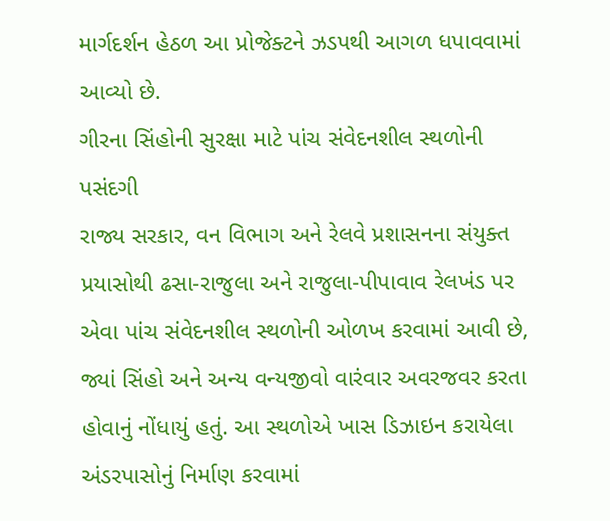માર્ગદર્શન હેઠળ આ પ્રોજેક્ટને ઝડપથી આગળ ધપાવવામાં આવ્યો છે.
ગીરના સિંહોની સુરક્ષા માટે પાંચ સંવેદનશીલ સ્થળોની પસંદગી
રાજ્ય સરકાર, વન વિભાગ અને રેલવે પ્રશાસનના સંયુક્ત પ્રયાસોથી ઢસા-રાજુલા અને રાજુલા-પીપાવાવ રેલખંડ પર એવા પાંચ સંવેદનશીલ સ્થળોની ઓળખ કરવામાં આવી છે, જ્યાં સિંહો અને અન્ય વન્યજીવો વારંવાર અવરજવર કરતા હોવાનું નોંધાયું હતું. આ સ્થળોએ ખાસ ડિઝાઇન કરાયેલા અંડરપાસોનું નિર્માણ કરવામાં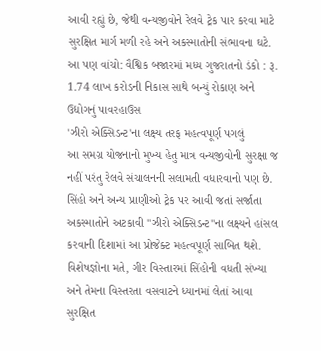આવી રહ્યું છે, જેથી વન્યજીવોને રેલવે ટ્રેક પાર કરવા માટે સુરક્ષિત માર્ગ મળી રહે અને અકસ્માતોની સંભાવના ઘટે.
આ પણ વાંચો: વૈશ્વિક બજારમાં મધ્ય ગુજરાતનો ડંકો : રૂ. 1.74 લાખ કરોડની નિકાસ સાથે બન્યું રોકાણ અને ઉદ્યોગનું પાવરહાઉસ
'ઝીરો એક્સિડન્ટ'ના લક્ષ્ય તરફ મહત્વપૂર્ણ પગલું
આ સમગ્ર યોજનાનો મુખ્ય હેતુ માત્ર વન્યજીવોની સુરક્ષા જ નહીં પરંતુ રેલવે સંચાલનની સલામતી વધારવાનો પણ છે. સિંહો અને અન્ય પ્રાણીઓ ટ્રેક પર આવી જતાં સર્જાતા અકસ્માતોને અટકાવી "ઝીરો એક્સિડન્ટ"ના લક્ષ્યને હાંસલ કરવાની દિશામાં આ પ્રોજેક્ટ મહત્વપૂર્ણ સાબિત થશે. વિશેષજ્ઞોના મતે, ગીર વિસ્તારમાં સિંહોની વધતી સંખ્યા અને તેમના વિસ્તરતા વસવાટને ધ્યાનમાં લેતાં આવા સુરક્ષિત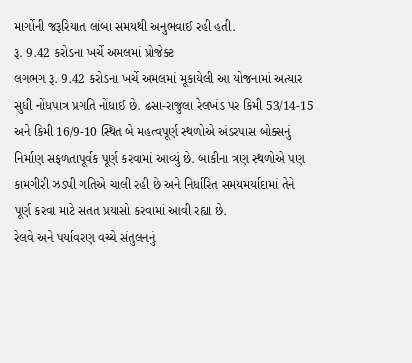માર્ગોની જરૂરિયાત લાંબા સમયથી અનુભવાઈ રહી હતી.
રૂ. 9.42 કરોડના ખર્ચે અમલમાં પ્રોજેક્ટ
લગભગ રૂ. 9.42 કરોડના ખર્ચે અમલમાં મૂકાયેલી આ યોજનામાં અત્યાર સુધી નોંધપાત્ર પ્રગતિ નોંધાઈ છે. ઢસા-રાજુલા રેલખંડ પર કિમી 53/14-15 અને કિમી 16/9-10 સ્થિત બે મહત્વપૂર્ણ સ્થળોએ અંડરપાસ બોક્સનું નિર્માણ સફળતાપૂર્વક પૂર્ણ કરવામાં આવ્યું છે. બાકીના ત્રણ સ્થળોએ પણ કામગીરી ઝડપી ગતિએ ચાલી રહી છે અને નિર્ધારિત સમયમર્યાદામાં તેને પૂર્ણ કરવા માટે સતત પ્રયાસો કરવામાં આવી રહ્યા છે.
રેલવે અને પર્યાવરણ વચ્ચે સંતુલનનું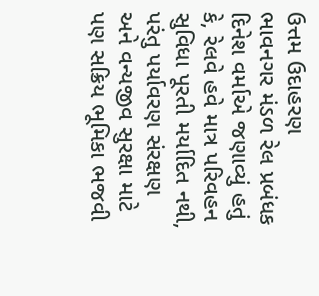ઉત્તમ ઉદાહરણ
ભાવનગર મંડળ રેલ પ્રબંધક દિનેશ વર્માએ જણાવ્યું હતું કે, રેલવે હવે માત્ર પરિવહન સુવિધા પૂરતી મર્યાદિત નથી, પરંતુ પર્યાવરણ સંરક્ષણ અને વન્યજીવ સુરક્ષા માટે પણ સક્રિય ભૂમિકા ભજવી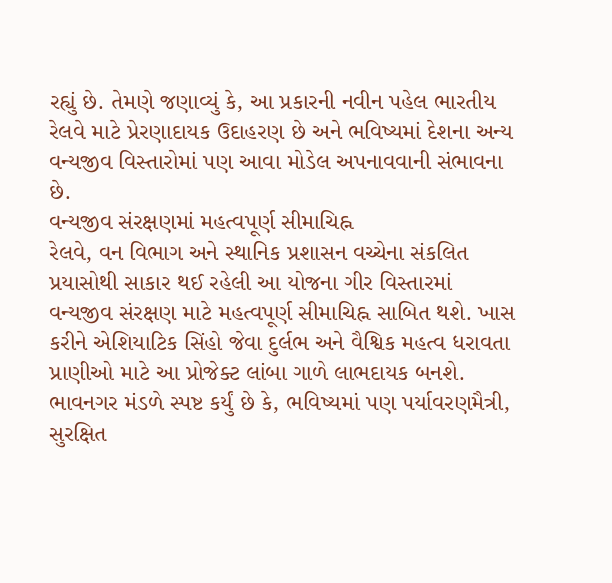રહ્યું છે. તેમણે જણાવ્યું કે, આ પ્રકારની નવીન પહેલ ભારતીય રેલવે માટે પ્રેરણાદાયક ઉદાહરણ છે અને ભવિષ્યમાં દેશના અન્ય વન્યજીવ વિસ્તારોમાં પણ આવા મોડેલ અપનાવવાની સંભાવના છે.
વન્યજીવ સંરક્ષણમાં મહત્વપૂર્ણ સીમાચિહ્ન
રેલવે, વન વિભાગ અને સ્થાનિક પ્રશાસન વચ્ચેના સંકલિત પ્રયાસોથી સાકાર થઈ રહેલી આ યોજના ગીર વિસ્તારમાં વન્યજીવ સંરક્ષણ માટે મહત્વપૂર્ણ સીમાચિહ્ન સાબિત થશે. ખાસ કરીને એશિયાટિક સિંહો જેવા દુર્લભ અને વૈશ્વિક મહત્વ ધરાવતા પ્રાણીઓ માટે આ પ્રોજેક્ટ લાંબા ગાળે લાભદાયક બનશે. ભાવનગર મંડળે સ્પષ્ટ કર્યું છે કે, ભવિષ્યમાં પણ પર્યાવરણમૈત્રી, સુરક્ષિત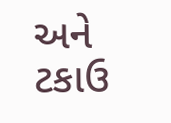અને ટકાઉ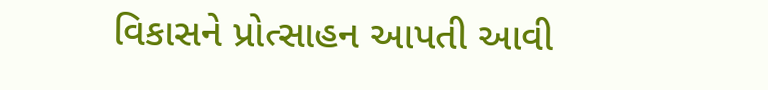વિકાસને પ્રોત્સાહન આપતી આવી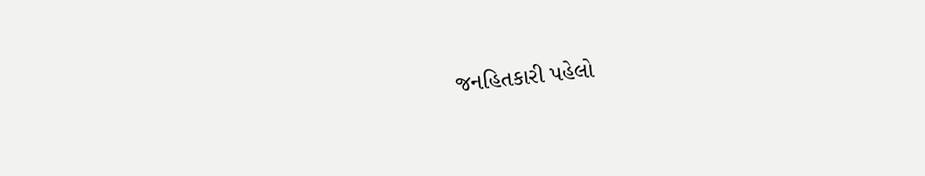જનહિતકારી પહેલો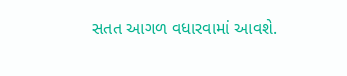સતત આગળ વધારવામાં આવશે.